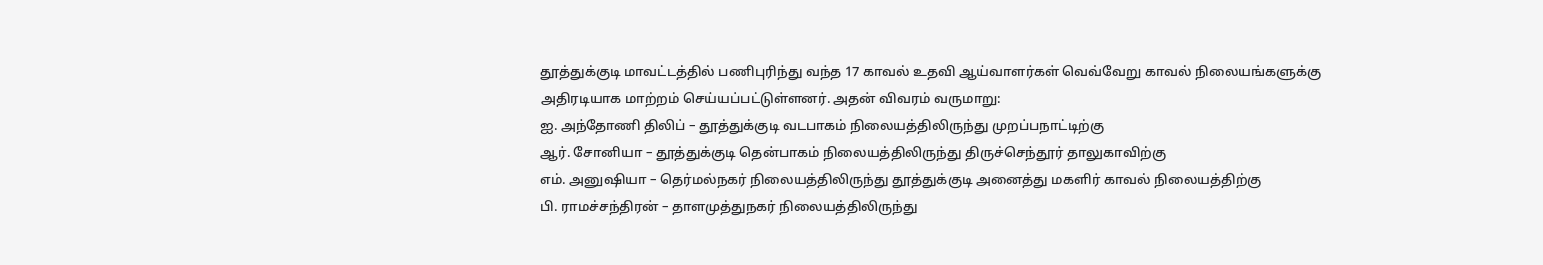தூத்துக்குடி மாவட்டத்தில் பணிபுரிந்து வந்த 17 காவல் உதவி ஆய்வாளர்கள் வெவ்வேறு காவல் நிலையங்களுக்கு அதிரடியாக மாற்றம் செய்யப்பட்டுள்ளனர். அதன் விவரம் வருமாறு:
ஐ. அந்தோணி திலிப் – தூத்துக்குடி வடபாகம் நிலையத்திலிருந்து முறப்பநாட்டிற்கு
ஆர். சோனியா – தூத்துக்குடி தென்பாகம் நிலையத்திலிருந்து திருச்செந்தூர் தாலுகாவிற்கு
எம். அனுஷியா – தெர்மல்நகர் நிலையத்திலிருந்து தூத்துக்குடி அனைத்து மகளிர் காவல் நிலையத்திற்கு
பி. ராமச்சந்திரன் – தாளமுத்துநகர் நிலையத்திலிருந்து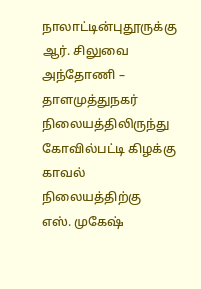நாலாட்டின்புதூருக்கு
ஆர். சிலுவை அந்தோணி – தாளமுத்துநகர் நிலையத்திலிருந்து கோவில்பட்டி கிழக்கு காவல் நிலையத்திற்கு
எஸ். முகேஷ்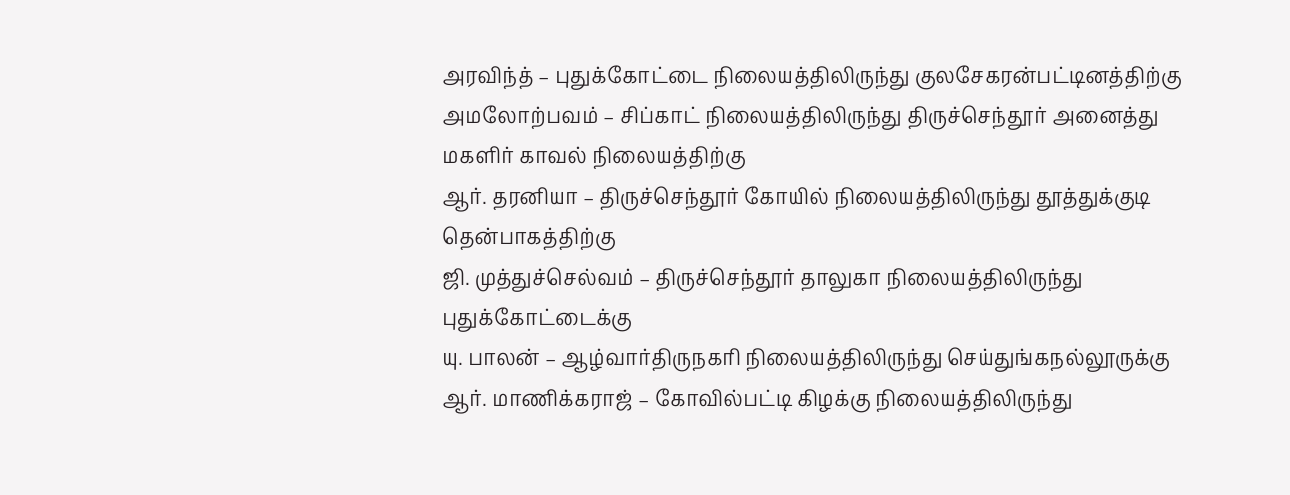அரவிந்த் – புதுக்கோட்டை நிலையத்திலிருந்து குலசேகரன்பட்டினத்திற்கு
அமலோற்பவம் – சிப்காட் நிலையத்திலிருந்து திருச்செந்தூர் அனைத்து மகளிர் காவல் நிலையத்திற்கு
ஆர். தரனியா – திருச்செந்தூர் கோயில் நிலையத்திலிருந்து தூத்துக்குடி தென்பாகத்திற்கு
ஜி. முத்துச்செல்வம் – திருச்செந்தூர் தாலுகா நிலையத்திலிருந்து புதுக்கோட்டைக்கு
யு. பாலன் – ஆழ்வார்திருநகரி நிலையத்திலிருந்து செய்துங்கநல்லூருக்கு
ஆர். மாணிக்கராஜ் – கோவில்பட்டி கிழக்கு நிலையத்திலிருந்து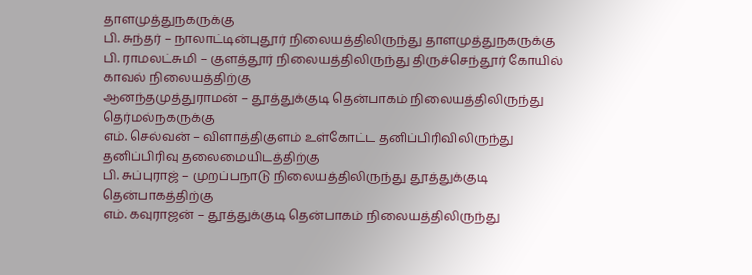தாளமுத்துநகருக்கு
பி. சுந்தர் – நாலாட்டின்புதூர் நிலையத்திலிருந்து தாளமுத்துநகருக்கு
பி. ராமலட்சுமி – குளத்தூர் நிலையத்திலிருந்து திருச்செந்தூர் கோயில் காவல் நிலையத்திற்கு
ஆனந்தமுத்துராமன் – தூத்துக்குடி தென்பாகம் நிலையத்திலிருந்து தெர்மல்நகருக்கு
எம். செல்வன் – விளாத்திகுளம் உள்கோட்ட தனிப்பிரிவிலிருந்து தனிப்பிரிவு தலைமையிடத்திற்கு
பி. சுப்புராஜ் – முறப்பநாடு நிலையத்திலிருந்து தூத்துக்குடி தென்பாகத்திற்கு
எம். கவுராஜன் – தூத்துக்குடி தென்பாகம் நிலையத்திலிருந்து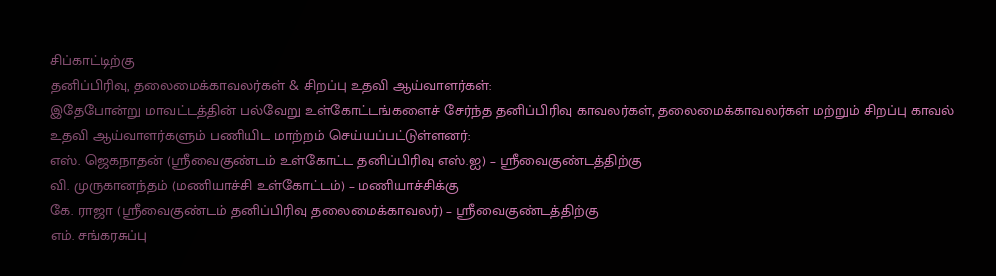சிப்காட்டிற்கு
தனிப்பிரிவு, தலைமைக்காவலர்கள் & சிறப்பு உதவி ஆய்வாளர்கள்:
இதேபோன்று மாவட்டத்தின் பல்வேறு உள்கோட்டங்களைச் சேர்ந்த தனிப்பிரிவு காவலர்கள், தலைமைக்காவலர்கள் மற்றும் சிறப்பு காவல் உதவி ஆய்வாளர்களும் பணியிட மாற்றம் செய்யப்பட்டுள்ளனர்:
எஸ். ஜெகநாதன் (ஸ்ரீவைகுண்டம் உள்கோட்ட தனிப்பிரிவு எஸ்.ஐ) – ஸ்ரீவைகுண்டத்திற்கு
வி. முருகானந்தம் (மணியாச்சி உள்கோட்டம்) – மணியாச்சிக்கு
கே. ராஜா (ஸ்ரீவைகுண்டம் தனிப்பிரிவு தலைமைக்காவலர்) – ஸ்ரீவைகுண்டத்திற்கு
எம். சங்கரசுப்பு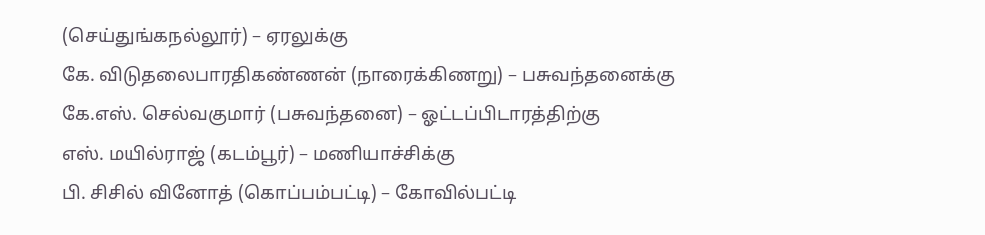(செய்துங்கநல்லூர்) – ஏரலுக்கு
கே. விடுதலைபாரதிகண்ணன் (நாரைக்கிணறு) – பசுவந்தனைக்கு
கே.எஸ். செல்வகுமார் (பசுவந்தனை) – ஓட்டப்பிடாரத்திற்கு
எஸ். மயில்ராஜ் (கடம்பூர்) – மணியாச்சிக்கு
பி. சிசில் வினோத் (கொப்பம்பட்டி) – கோவில்பட்டி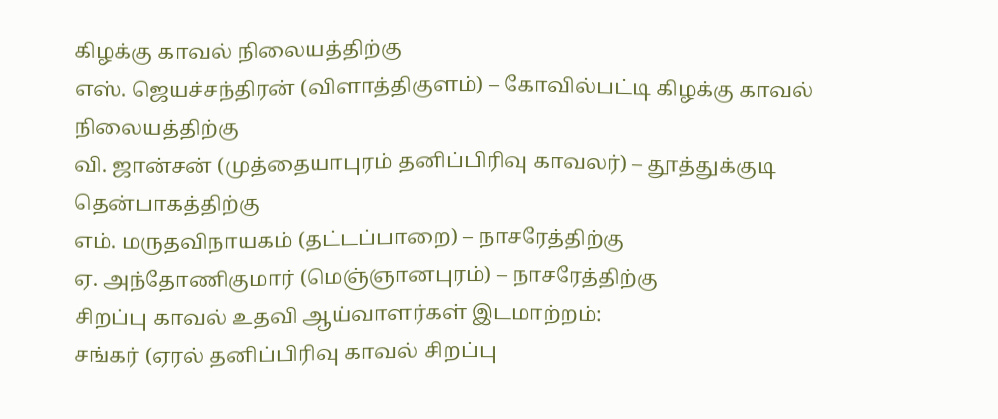கிழக்கு காவல் நிலையத்திற்கு
எஸ். ஜெயச்சந்திரன் (விளாத்திகுளம்) – கோவில்பட்டி கிழக்கு காவல் நிலையத்திற்கு
வி. ஜான்சன் (முத்தையாபுரம் தனிப்பிரிவு காவலர்) – தூத்துக்குடி தென்பாகத்திற்கு
எம். மருதவிநாயகம் (தட்டப்பாறை) – நாசரேத்திற்கு
ஏ. அந்தோணிகுமார் (மெஞ்ஞானபுரம்) – நாசரேத்திற்கு
சிறப்பு காவல் உதவி ஆய்வாளர்கள் இடமாற்றம்:
சங்கர் (ஏரல் தனிப்பிரிவு காவல் சிறப்பு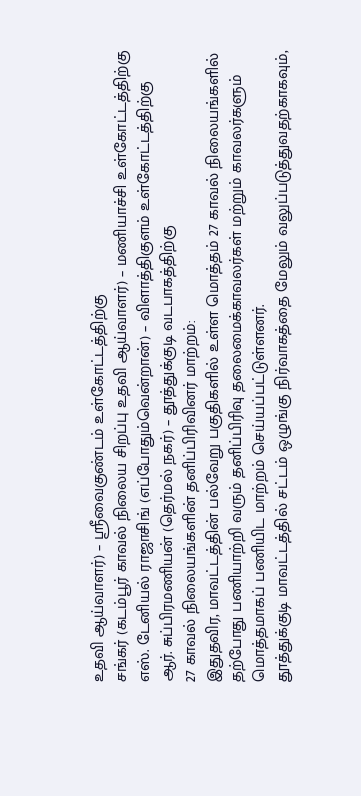உதவி ஆய்வாளர்) – ஸ்ரீவைகுண்டம் உள்கோட்டத்திற்கு
சங்கர் (கடம்பூர் காவல் நிலைய சிறப்பு உதவி ஆய்வாளர்) – மணியாச்சி உள்கோட்டத்திற்கு
எஸ். டேனியல் ராஜாசிங் (எப்போதும்வென்றான்) – விளாத்திகுளம் உள்கோட்டத்திற்கு
ஆர். சுப்பிரமணியன் (தெர்மல் நகர்) – தூத்துக்குடி வடபாகத்திற்கு
27 காவல் நிலையங்களின் தனிப்பிரிவினர் மாற்றம்:
இதுதவிர, மாவட்டத்தின் பல்வேறு பகுதிகளில் உள்ள மொத்தம் 27 காவல் நிலையங்களில் தற்போது பணியாற்றி வரும் தனிப்பிரிவு தலைமைக்காவலர்கள் மற்றும் காவலர்களும் மொத்தமாகப் பணியிட மாற்றம் செய்யப்பட்டுள்ளனர்.
தூத்துக்குடி மாவட்டத்தில் சட்டம் ஒழுங்கு நிர்வாகத்தை மேலும் வலுப்படுத்துவதற்காகவும்,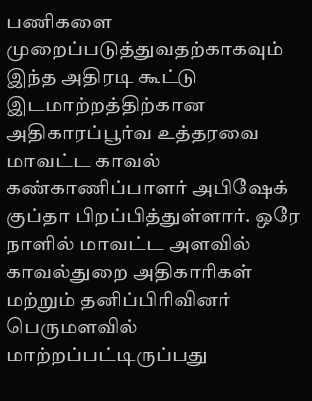பணிகளை முறைப்படுத்துவதற்காகவும் இந்த அதிரடி கூட்டு இடமாற்றத்திற்கான அதிகாரப்பூர்வ உத்தரவை மாவட்ட காவல் கண்காணிப்பாளர் அபிஷேக் குப்தா பிறப்பித்துள்ளார். ஒரே நாளில் மாவட்ட அளவில் காவல்துறை அதிகாரிகள் மற்றும் தனிப்பிரிவினர் பெருமளவில் மாற்றப்பட்டிருப்பது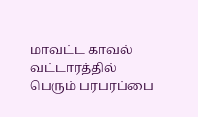மாவட்ட காவல் வட்டாரத்தில் பெரும் பரபரப்பை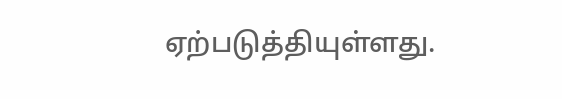ஏற்படுத்தியுள்ளது.